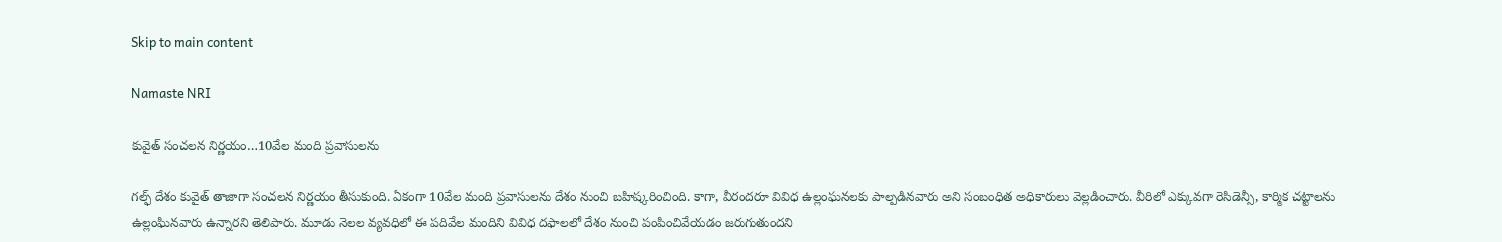Skip to main content

Namaste NRI

కువైత్ సంచలన నిర్ణయం…10వేల మంది ప్రవాసులను

గల్ఫ్ దేశం కువైత్ తాజాగా సంచలన నిర్ణయం తీసుకుంది. ఏకంగా 10వేల మంది ప్రవాసులను దేశం నుంచి బహిష్కరించింది. కాగా, వీరందరూ వివిధ ఉల్లంఘనలకు పాల్పడినవారు అని సంబంధిత అధికారులు వెల్లడించారు. వీరిలో ఎక్కువగా రెసిడెన్సీ, కార్మిక చట్టాలను ఉల్లంఘినవారు ఉన్నారని తెలిపారు. మూడు నెలల వ్యవధిలో ఈ పదివేల మందిని వివిధ దఫాలలో దేశం నుంచి పంపించివేయడం జరుగుతుందని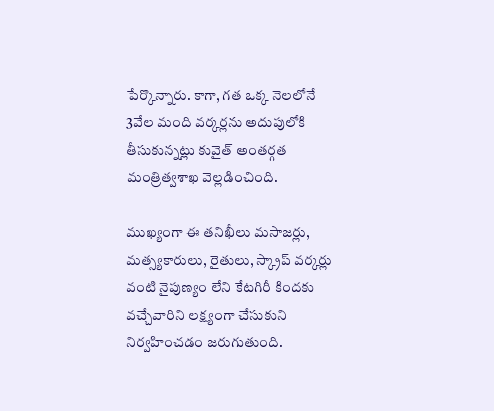పేర్కొన్నారు. కాగా, గత ఒక్క నెలలోనే 3వేల మంది వర్కర్లను అదుపులోకి తీసుకున్నట్లు కువైత్ అంతర్గత మంత్రిత్వశాఖ వెల్లడించింది.

ముఖ్యంగా ఈ తనిఖీలు మసాజర్లు, మత్స్యకారులు, రైతులు, స్క్రాప్ వర్కర్లు వంటి నైపుణ్యం లేని కేటగిరీ కిందకు వచ్చేవారిని లక్ష్యంగా చేసుకుని నిర్వహించడం జరుగుతుంది.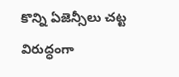కొన్ని ఏజెన్సీలు చట్ట విరుద్ధంగా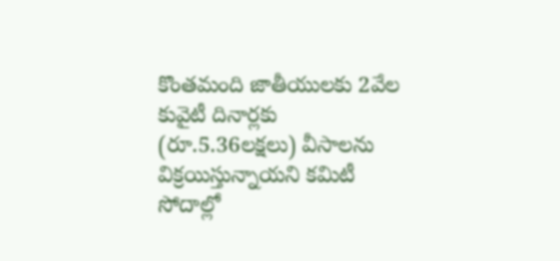కొంతమంది జాతీయులకు 2వేల కువైటీ దినార్లకు (రూ.5.36లక్షలు) వీసాలను విక్రయిస్తున్నాయని కమిటీ సోదాల్లో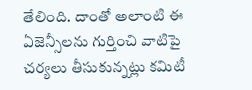తేలింది. దాంతో అలాంటి ఈ ఏజెన్సీలను గుర్తించి వాటిపై చర్యలు తీసుకున్నట్లు కమిటీ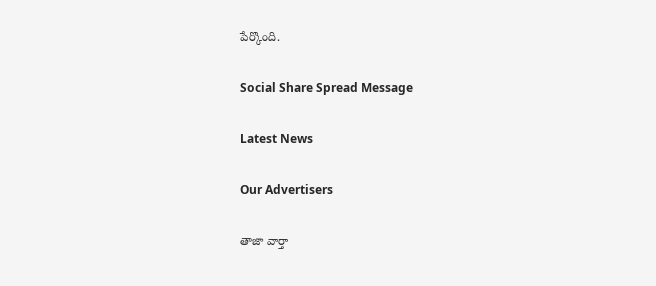పేర్కొంది.

Social Share Spread Message

Latest News

Our Advertisers

తాజా వార్తా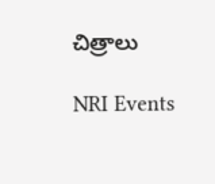చిత్రాలు

NRI Events